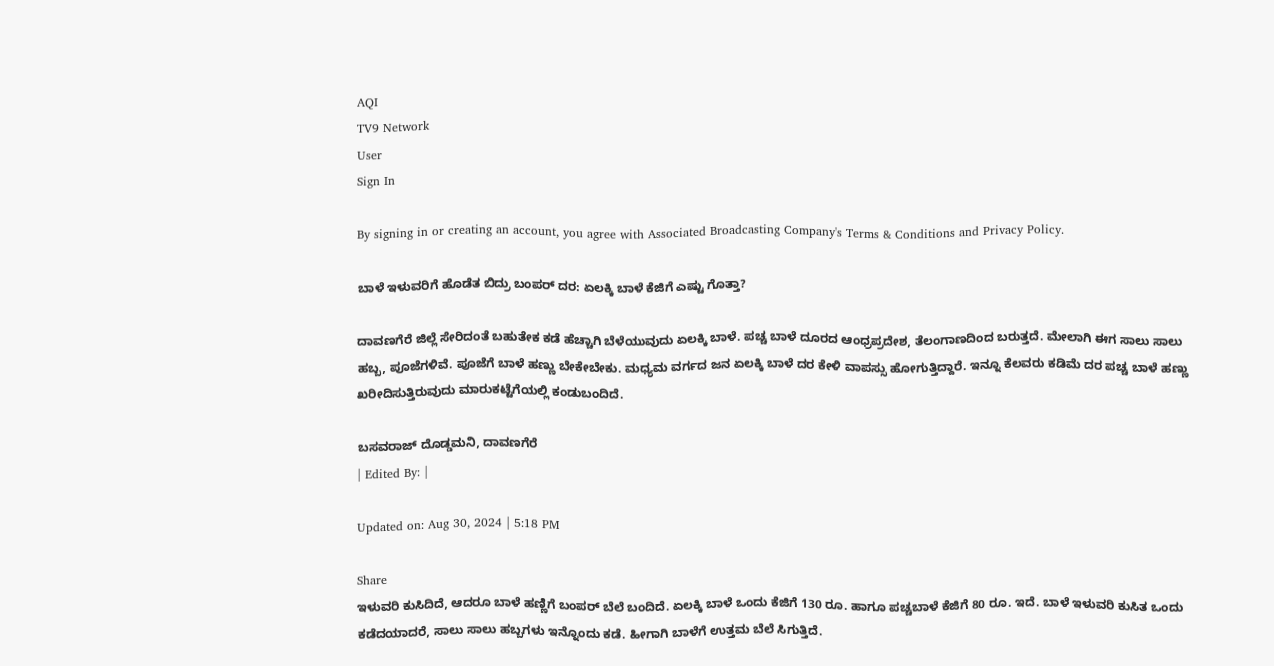AQI
TV9 Network
User
Sign In

By signing in or creating an account, you agree with Associated Broadcasting Company's Terms & Conditions and Privacy Policy.

ಬಾಳೆ ಇಳುವರಿಗೆ ಹೊಡೆತ ಬಿದ್ರು ಬಂಪರ್ ದರ: ಏಲಕ್ಕಿ ಬಾಳೆ ಕೆಜಿಗೆ ಎಷ್ಟು ಗೊತ್ತಾ?

ದಾವಣಗೆರೆ ಜಿಲ್ಲೆ ಸೇರಿದಂತೆ ಬಹುತೇಕ ಕಡೆ ಹೆಚ್ಚಾಗಿ ಬೆಳೆಯುವುದು ಏಲಕ್ಕಿ ಬಾಳೆ. ಪಚ್ಚ ಬಾಳೆ ದೂರದ ಆಂಧ್ರಪ್ರದೇಶ, ತೆಲಂಗಾಣದಿಂದ ಬರುತ್ತದೆ. ಮೇಲಾಗಿ ಈಗ ಸಾಲು ಸಾಲು ಹಬ್ಬ, ಪೂಜೆಗಳಿವೆ. ಪೂಜೆಗೆ ಬಾಳೆ ಹಣ್ಣು ಬೇಕೇಬೇಕು. ಮಧ್ಯಮ ವರ್ಗದ ಜನ ಏಲಕ್ಕಿ ಬಾಳೆ ದರ ಕೇಳಿ ವಾಪಸ್ಸು ಹೋಗುತ್ತಿದ್ದಾರೆ. ಇನ್ನೂ ಕೆಲವರು ಕಡಿಮೆ ದರ ಪಚ್ಚ ಬಾಳೆ ಹಣ್ಣು ಖರೀದಿಸುತ್ತಿರುವುದು ಮಾರುಕಟ್ಟೆಗೆಯಲ್ಲಿ ಕಂಡುಬಂದಿದೆ.

ಬಸವರಾಜ್ ದೊಡ್ಡಮನಿ, ದಾವಣಗೆರೆ
| Edited By: |

Updated on: Aug 30, 2024 | 5:18 PM

Share
ಇಳುವರಿ ಕುಸಿದಿದೆ, ಆದರೂ ಬಾಳೆ ಹಣ್ಣಿಗೆ ಬಂಪರ್ ಬೆಲೆ ಬಂದಿದೆ. ಏಲಕ್ಕಿ ಬಾಳೆ ಒಂದು ಕೆಜಿಗೆ 130 ರೂ. ಹಾಗೂ ಪಚ್ಚಬಾಳೆ ಕೆಜಿಗೆ 80 ರೂ. ಇದೆ. ಬಾಳೆ ಇಳುವರಿ ಕುಸಿತ ಒಂದು ಕಡೆದಯಾದರೆ, ಸಾಲು ಸಾಲು ಹಬ್ಬಗಳು ಇನ್ನೊಂದು ಕಡೆ. ಹೀಗಾಗಿ ಬಾಳೆಗೆ ಉತ್ತಮ‌ ಬೆಲೆ ಸಿಗುತ್ತಿದೆ.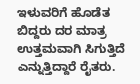ಇಳುವರಿಗೆ ಹೊಡೆತ ಬಿದ್ದರು ದರ ಮಾತ್ರ ಉತ್ತಮವಾಗಿ ಸಿಗುತ್ತಿದೆ ಎನ್ನುತ್ತಿದ್ದಾರೆ ರೈತರು.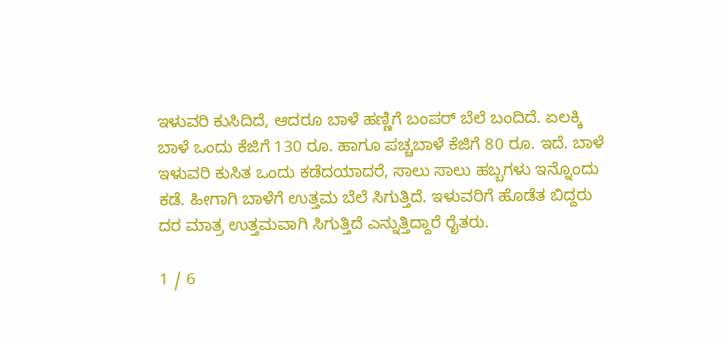ಇಳುವರಿ ಕುಸಿದಿದೆ, ಆದರೂ ಬಾಳೆ ಹಣ್ಣಿಗೆ ಬಂಪರ್ ಬೆಲೆ ಬಂದಿದೆ. ಏಲಕ್ಕಿ ಬಾಳೆ ಒಂದು ಕೆಜಿಗೆ 130 ರೂ. ಹಾಗೂ ಪಚ್ಚಬಾಳೆ ಕೆಜಿಗೆ 80 ರೂ. ಇದೆ. ಬಾಳೆ ಇಳುವರಿ ಕುಸಿತ ಒಂದು ಕಡೆದಯಾದರೆ, ಸಾಲು ಸಾಲು ಹಬ್ಬಗಳು ಇನ್ನೊಂದು ಕಡೆ. ಹೀಗಾಗಿ ಬಾಳೆಗೆ ಉತ್ತಮ‌ ಬೆಲೆ ಸಿಗುತ್ತಿದೆ. ಇಳುವರಿಗೆ ಹೊಡೆತ ಬಿದ್ದರು ದರ ಮಾತ್ರ ಉತ್ತಮವಾಗಿ ಸಿಗುತ್ತಿದೆ ಎನ್ನುತ್ತಿದ್ದಾರೆ ರೈತರು.

1 / 6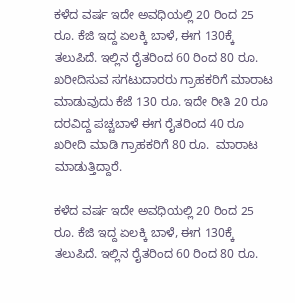ಕಳೆದ ವರ್ಷ ಇದೇ ಅವಧಿಯಲ್ಲಿ 20 ರಿಂದ 25 ರೂ. ಕೆಜಿ ಇದ್ದ ಏಲಕ್ಕಿ ಬಾಳೆ, ಈಗ 130ಕ್ಕೆ ತಲುಪಿದೆ. ಇಲ್ಲಿನ ರೈತರಿಂದ 60 ರಿಂದ 80 ರೂ. ಖರೀದಿಸುವ ಸಗಟುದಾರರು ಗ್ರಾಹಕರಿಗೆ ಮಾರಾಟ ಮಾಡುವುದು ಕೆಜೆ 130 ರೂ. ಇದೇ ರೀತಿ 20 ರೂ ದರವಿದ್ದ ಪಚ್ಚಬಾಳೆ ಈಗ ರೈತರಿಂದ 40 ರೂ ಖರೀದಿ ಮಾಡಿ ಗ್ರಾಹಕರಿಗೆ 80 ರೂ.  ಮಾರಾಟ ಮಾಡುತ್ತಿದ್ದಾರೆ.

ಕಳೆದ ವರ್ಷ ಇದೇ ಅವಧಿಯಲ್ಲಿ 20 ರಿಂದ 25 ರೂ. ಕೆಜಿ ಇದ್ದ ಏಲಕ್ಕಿ ಬಾಳೆ, ಈಗ 130ಕ್ಕೆ ತಲುಪಿದೆ. ಇಲ್ಲಿನ ರೈತರಿಂದ 60 ರಿಂದ 80 ರೂ.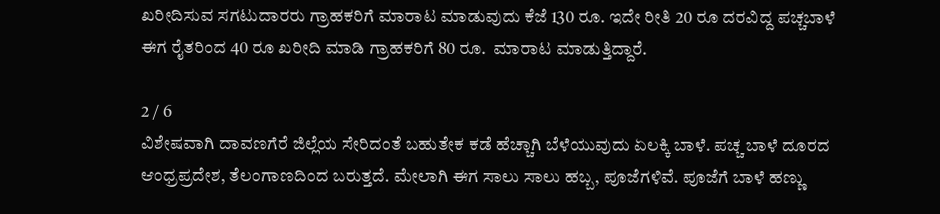ಖರೀದಿಸುವ ಸಗಟುದಾರರು ಗ್ರಾಹಕರಿಗೆ ಮಾರಾಟ ಮಾಡುವುದು ಕೆಜೆ 130 ರೂ. ಇದೇ ರೀತಿ 20 ರೂ ದರವಿದ್ದ ಪಚ್ಚಬಾಳೆ ಈಗ ರೈತರಿಂದ 40 ರೂ ಖರೀದಿ ಮಾಡಿ ಗ್ರಾಹಕರಿಗೆ 80 ರೂ.  ಮಾರಾಟ ಮಾಡುತ್ತಿದ್ದಾರೆ.

2 / 6
ವಿಶೇಷವಾಗಿ ದಾವಣಗೆರೆ ಜಿಲ್ಲೆಯ ಸೇರಿದಂತೆ ಬಹುತೇಕ ಕಡೆ ಹೆಚ್ಚಾಗಿ ಬೆಳೆಯುವುದು ಏಲಕ್ಕಿ ಬಾಳೆ. ಪಚ್ಚ ಬಾಳೆ ದೂರದ ಆಂಧ್ರಪ್ರದೇಶ, ತೆಲಂಗಾಣದಿಂದ ಬರುತ್ತದೆ. ಮೇಲಾಗಿ ಈಗ ಸಾಲು ಸಾಲು ಹಬ್ಬ, ಪೂಜೆಗಳಿವೆ. ಪೂಜೆಗೆ ಬಾಳೆ ಹಣ್ಣು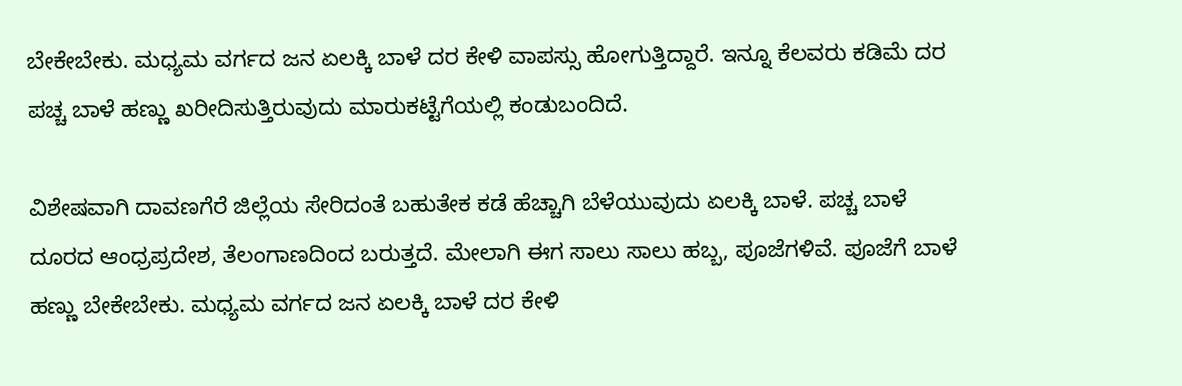ಬೇಕೇಬೇಕು. ಮಧ್ಯಮ ವರ್ಗದ ಜನ ಏಲಕ್ಕಿ ಬಾಳೆ ದರ ಕೇಳಿ ವಾಪಸ್ಸು ಹೋಗುತ್ತಿದ್ದಾರೆ. ಇನ್ನೂ ಕೆಲವರು ಕಡಿಮೆ ದರ ಪಚ್ಚ ಬಾಳೆ ಹಣ್ಣು ಖರೀದಿಸುತ್ತಿರುವುದು ಮಾರುಕಟ್ಟೆಗೆಯಲ್ಲಿ ಕಂಡುಬಂದಿದೆ.

ವಿಶೇಷವಾಗಿ ದಾವಣಗೆರೆ ಜಿಲ್ಲೆಯ ಸೇರಿದಂತೆ ಬಹುತೇಕ ಕಡೆ ಹೆಚ್ಚಾಗಿ ಬೆಳೆಯುವುದು ಏಲಕ್ಕಿ ಬಾಳೆ. ಪಚ್ಚ ಬಾಳೆ ದೂರದ ಆಂಧ್ರಪ್ರದೇಶ, ತೆಲಂಗಾಣದಿಂದ ಬರುತ್ತದೆ. ಮೇಲಾಗಿ ಈಗ ಸಾಲು ಸಾಲು ಹಬ್ಬ, ಪೂಜೆಗಳಿವೆ. ಪೂಜೆಗೆ ಬಾಳೆ ಹಣ್ಣು ಬೇಕೇಬೇಕು. ಮಧ್ಯಮ ವರ್ಗದ ಜನ ಏಲಕ್ಕಿ ಬಾಳೆ ದರ ಕೇಳಿ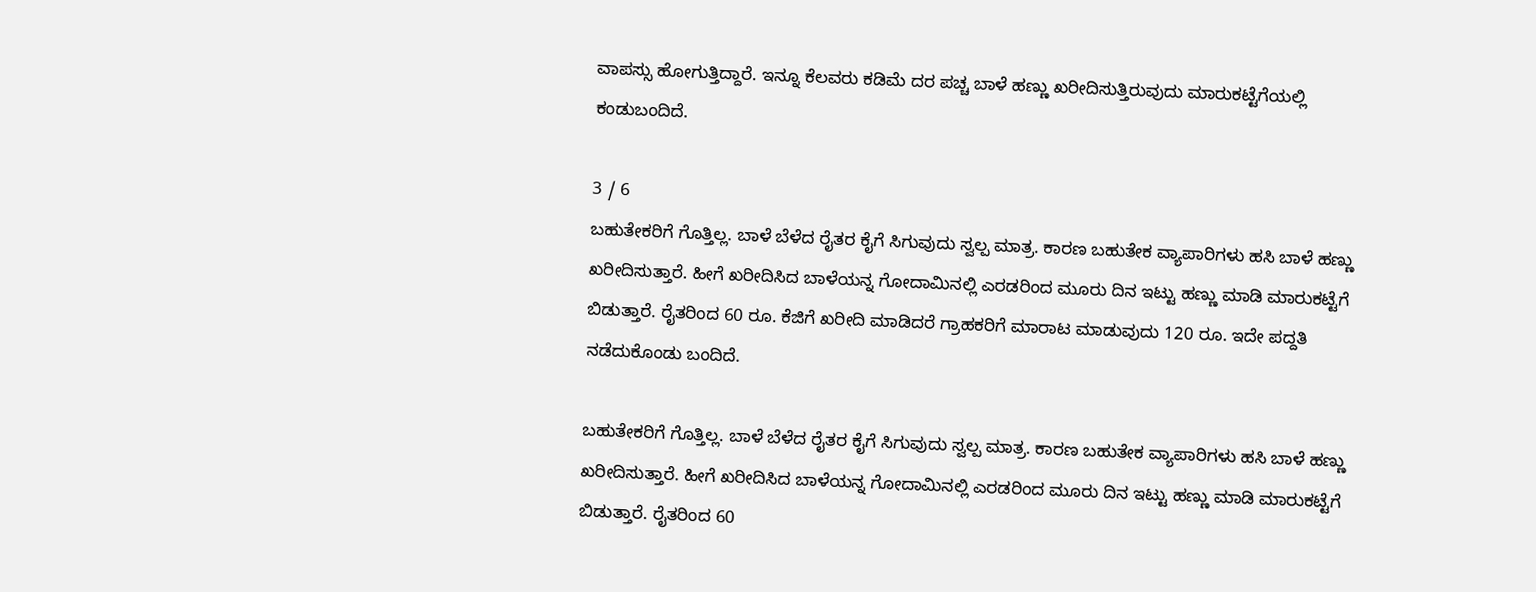ವಾಪಸ್ಸು ಹೋಗುತ್ತಿದ್ದಾರೆ. ಇನ್ನೂ ಕೆಲವರು ಕಡಿಮೆ ದರ ಪಚ್ಚ ಬಾಳೆ ಹಣ್ಣು ಖರೀದಿಸುತ್ತಿರುವುದು ಮಾರುಕಟ್ಟೆಗೆಯಲ್ಲಿ ಕಂಡುಬಂದಿದೆ.

3 / 6
ಬಹುತೇಕರಿಗೆ ಗೊತ್ತಿಲ್ಲ. ಬಾಳೆ ಬೆಳೆದ ರೈತರ ಕೈಗೆ ಸಿಗುವುದು ಸ್ವಲ್ಪ ಮಾತ್ರ. ಕಾರಣ ಬಹುತೇಕ ವ್ಯಾಪಾರಿಗಳು ಹಸಿ ಬಾಳೆ ಹಣ್ಣು ಖರೀದಿಸುತ್ತಾರೆ. ಹೀಗೆ ಖರೀದಿಸಿದ ಬಾಳೆಯನ್ನ ಗೋದಾಮಿನಲ್ಲಿ ಎರಡರಿಂದ ಮೂರು ದಿನ ಇಟ್ಟು ಹಣ್ಣು ಮಾಡಿ ಮಾರುಕಟ್ಟೆಗೆ ಬಿಡುತ್ತಾರೆ. ರೈತರಿಂದ 60 ರೂ. ಕೆಜಿಗೆ ಖರೀದಿ ಮಾಡಿದರೆ ಗ್ರಾಹಕರಿಗೆ ಮಾರಾಟ ಮಾಡುವುದು 120 ರೂ. ಇದೇ ಪದ್ದತಿ ನಡೆದುಕೊಂಡು ಬಂದಿದೆ.

ಬಹುತೇಕರಿಗೆ ಗೊತ್ತಿಲ್ಲ. ಬಾಳೆ ಬೆಳೆದ ರೈತರ ಕೈಗೆ ಸಿಗುವುದು ಸ್ವಲ್ಪ ಮಾತ್ರ. ಕಾರಣ ಬಹುತೇಕ ವ್ಯಾಪಾರಿಗಳು ಹಸಿ ಬಾಳೆ ಹಣ್ಣು ಖರೀದಿಸುತ್ತಾರೆ. ಹೀಗೆ ಖರೀದಿಸಿದ ಬಾಳೆಯನ್ನ ಗೋದಾಮಿನಲ್ಲಿ ಎರಡರಿಂದ ಮೂರು ದಿನ ಇಟ್ಟು ಹಣ್ಣು ಮಾಡಿ ಮಾರುಕಟ್ಟೆಗೆ ಬಿಡುತ್ತಾರೆ. ರೈತರಿಂದ 60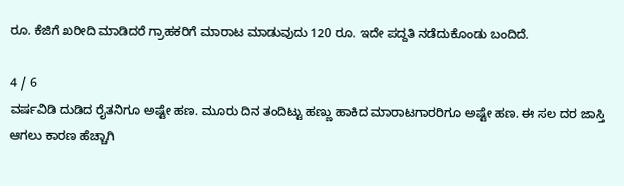ರೂ. ಕೆಜಿಗೆ ಖರೀದಿ ಮಾಡಿದರೆ ಗ್ರಾಹಕರಿಗೆ ಮಾರಾಟ ಮಾಡುವುದು 120 ರೂ. ಇದೇ ಪದ್ದತಿ ನಡೆದುಕೊಂಡು ಬಂದಿದೆ.

4 / 6
ವರ್ಷವಿಡಿ ದುಡಿದ ರೈತನಿಗೂ ಅಷ್ಟೇ ಹಣ. ಮೂರು ದಿನ ತಂದಿಟ್ಟು ಹಣ್ಣು ಹಾಕಿದ ಮಾರಾಟಗಾರರಿಗೂ ಅಷ್ಟೇ ಹಣ. ಈ ಸಲ ದರ ಜಾಸ್ತಿ ಆಗಲು ಕಾರಣ ಹೆಚ್ಚಾಗಿ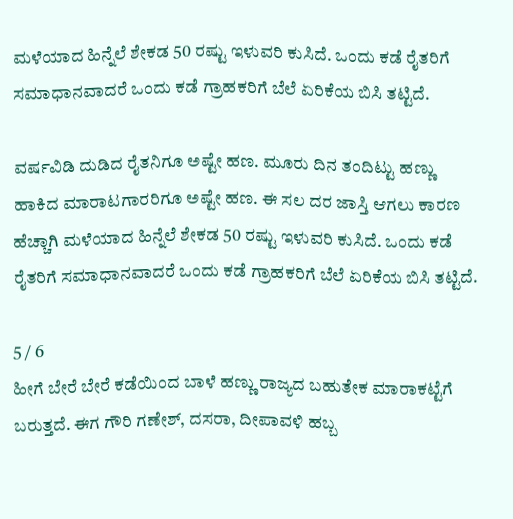ಮಳೆಯಾದ ಹಿನ್ನೆಲೆ ಶೇಕಡ 50 ರಷ್ಟು ಇಳುವರಿ ಕುಸಿದೆ. ಒಂದು ಕಡೆ ರೈತರಿಗೆ ಸಮಾಧಾನವಾದರೆ ಒಂದು ಕಡೆ ಗ್ರಾಹಕರಿಗೆ ಬೆಲೆ ಏರಿಕೆಯ ಬಿಸಿ ತಟ್ಟಿದೆ.

ವರ್ಷವಿಡಿ ದುಡಿದ ರೈತನಿಗೂ ಅಷ್ಟೇ ಹಣ. ಮೂರು ದಿನ ತಂದಿಟ್ಟು ಹಣ್ಣು ಹಾಕಿದ ಮಾರಾಟಗಾರರಿಗೂ ಅಷ್ಟೇ ಹಣ. ಈ ಸಲ ದರ ಜಾಸ್ತಿ ಆಗಲು ಕಾರಣ ಹೆಚ್ಚಾಗಿ ಮಳೆಯಾದ ಹಿನ್ನೆಲೆ ಶೇಕಡ 50 ರಷ್ಟು ಇಳುವರಿ ಕುಸಿದೆ. ಒಂದು ಕಡೆ ರೈತರಿಗೆ ಸಮಾಧಾನವಾದರೆ ಒಂದು ಕಡೆ ಗ್ರಾಹಕರಿಗೆ ಬೆಲೆ ಏರಿಕೆಯ ಬಿಸಿ ತಟ್ಟಿದೆ.

5 / 6
ಹೀಗೆ ಬೇರೆ ಬೇರೆ ಕಡೆಯಿಂದ ಬಾಳೆ ಹಣ್ಣು ರಾಜ್ಯದ ಬಹುತೇಕ ಮಾರಾಕಟ್ಟೆಗೆ ಬರುತ್ತದೆ. ಈಗ ಗೌರಿ ಗಣೇಶ್, ದಸರಾ, ದೀಪಾವಳಿ ಹಬ್ಬ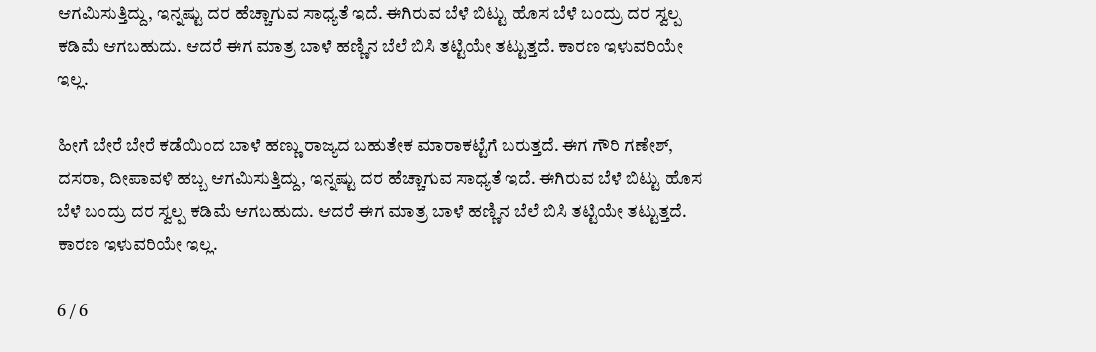ಆಗಮಿಸುತ್ತಿದ್ದು, ಇನ್ನಷ್ಟು ದರ ಹೆಚ್ಚಾಗುವ ಸಾಧ್ಯತೆ ಇದೆ. ಈಗಿರುವ ಬೆಳೆ ಬಿಟ್ಟು ಹೊಸ ಬೆಳೆ ಬಂದ್ರು ದರ ಸ್ವಲ್ಪ ಕಡಿಮೆ ಆಗಬಹುದು. ಆದರೆ ಈಗ ಮಾತ್ರ ಬಾಳೆ ಹಣ್ಣಿನ ಬೆಲೆ ಬಿಸಿ ತಟ್ಟಿಯೇ ತಟ್ಟುತ್ತದೆ. ಕಾರಣ ಇಳುವರಿಯೇ ಇಲ್ಲ.

ಹೀಗೆ ಬೇರೆ ಬೇರೆ ಕಡೆಯಿಂದ ಬಾಳೆ ಹಣ್ಣು ರಾಜ್ಯದ ಬಹುತೇಕ ಮಾರಾಕಟ್ಟೆಗೆ ಬರುತ್ತದೆ. ಈಗ ಗೌರಿ ಗಣೇಶ್, ದಸರಾ, ದೀಪಾವಳಿ ಹಬ್ಬ ಆಗಮಿಸುತ್ತಿದ್ದು, ಇನ್ನಷ್ಟು ದರ ಹೆಚ್ಚಾಗುವ ಸಾಧ್ಯತೆ ಇದೆ. ಈಗಿರುವ ಬೆಳೆ ಬಿಟ್ಟು ಹೊಸ ಬೆಳೆ ಬಂದ್ರು ದರ ಸ್ವಲ್ಪ ಕಡಿಮೆ ಆಗಬಹುದು. ಆದರೆ ಈಗ ಮಾತ್ರ ಬಾಳೆ ಹಣ್ಣಿನ ಬೆಲೆ ಬಿಸಿ ತಟ್ಟಿಯೇ ತಟ್ಟುತ್ತದೆ. ಕಾರಣ ಇಳುವರಿಯೇ ಇಲ್ಲ.

6 / 6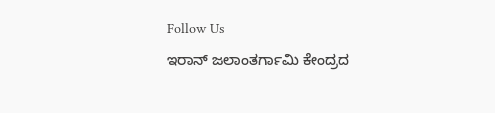Follow Us
ಇರಾನ್ ಜಲಾಂತರ್ಗಾಮಿ ಕೇಂದ್ರದ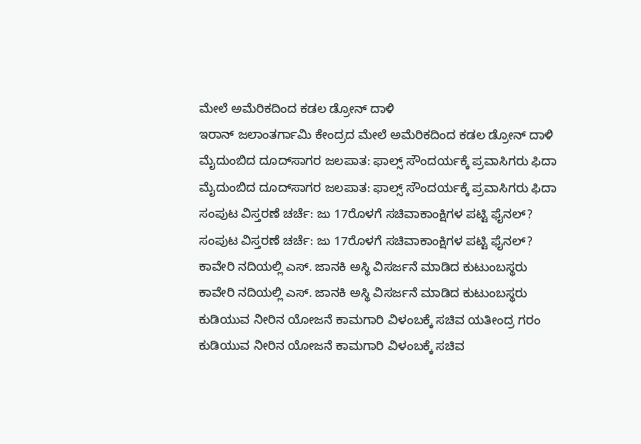ಮೇಲೆ ಅಮೆರಿಕದಿಂದ ಕಡಲ ಡ್ರೋನ್ ದಾಳಿ
ಇರಾನ್ ಜಲಾಂತರ್ಗಾಮಿ ಕೇಂದ್ರದ ಮೇಲೆ ಅಮೆರಿಕದಿಂದ ಕಡಲ ಡ್ರೋನ್ ದಾಳಿ
ಮೈದುಂಬಿದ ದೂದ್‌ಸಾಗರ ಜಲಪಾತ: ಫಾಲ್ಸ್ ಸೌಂದರ್ಯಕ್ಕೆ ಪ್ರವಾಸಿಗರು ಫಿದಾ
ಮೈದುಂಬಿದ ದೂದ್‌ಸಾಗರ ಜಲಪಾತ: ಫಾಲ್ಸ್ ಸೌಂದರ್ಯಕ್ಕೆ ಪ್ರವಾಸಿಗರು ಫಿದಾ
ಸಂಪುಟ ವಿಸ್ತರಣೆ ಚರ್ಚೆ: ಜು 17ರೊಳಗೆ ಸಚಿವಾಕಾಂಕ್ಷಿಗಳ ಪಟ್ಟಿ ಫೈನಲ್?
ಸಂಪುಟ ವಿಸ್ತರಣೆ ಚರ್ಚೆ: ಜು 17ರೊಳಗೆ ಸಚಿವಾಕಾಂಕ್ಷಿಗಳ ಪಟ್ಟಿ ಫೈನಲ್?
ಕಾವೇರಿ ನದಿಯಲ್ಲಿ ಎಸ್. ಜಾನಕಿ ಅಸ್ಥಿ ವಿಸರ್ಜನೆ ಮಾಡಿದ ಕುಟುಂಬಸ್ಥರು
ಕಾವೇರಿ ನದಿಯಲ್ಲಿ ಎಸ್. ಜಾನಕಿ ಅಸ್ಥಿ ವಿಸರ್ಜನೆ ಮಾಡಿದ ಕುಟುಂಬಸ್ಥರು
ಕುಡಿಯುವ ನೀರಿನ ಯೋಜನೆ ಕಾಮಗಾರಿ ವಿಳಂಬಕ್ಕೆ ಸಚಿವ ಯತೀಂದ್ರ ಗರಂ
ಕುಡಿಯುವ ನೀರಿನ ಯೋಜನೆ ಕಾಮಗಾರಿ ವಿಳಂಬಕ್ಕೆ ಸಚಿವ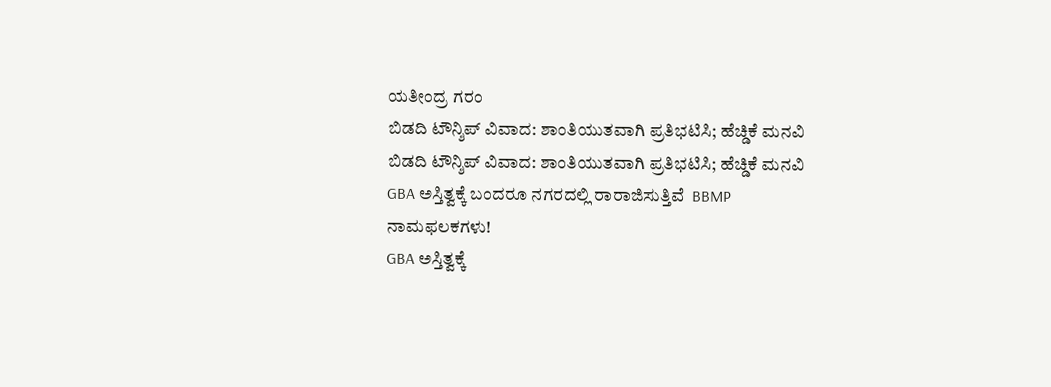ಯತೀಂದ್ರ ಗರಂ
ಬಿಡದಿ ಟೌನ್ಶಿಪ್ ವಿವಾದ: ಶಾಂತಿಯುತವಾಗಿ ಪ್ರತಿಭಟಿಸಿ; ಹೆಚ್ಡಿಕೆ ಮನವಿ
ಬಿಡದಿ ಟೌನ್ಶಿಪ್ ವಿವಾದ: ಶಾಂತಿಯುತವಾಗಿ ಪ್ರತಿಭಟಿಸಿ; ಹೆಚ್ಡಿಕೆ ಮನವಿ
GBA ಅಸ್ತಿತ್ವಕ್ಕೆ ಬಂದರೂ ನಗರದಲ್ಲಿ ರಾರಾಜಿಸುತ್ತಿವೆ  BBMP ನಾಮಫಲಕಗಳು!
GBA ಅಸ್ತಿತ್ವಕ್ಕೆ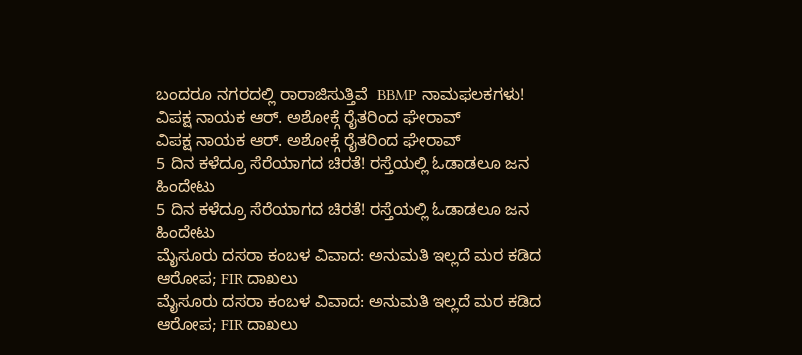ಬಂದರೂ ನಗರದಲ್ಲಿ ರಾರಾಜಿಸುತ್ತಿವೆ  BBMP ನಾಮಫಲಕಗಳು!
ವಿಪಕ್ಷ ನಾಯಕ ಆರ್. ಅಶೋಕ್ಗೆ ರೈತರಿಂದ ಘೇರಾವ್
ವಿಪಕ್ಷ ನಾಯಕ ಆರ್. ಅಶೋಕ್ಗೆ ರೈತರಿಂದ ಘೇರಾವ್
5 ದಿನ ಕಳೆದ್ರೂ ಸೆರೆಯಾಗದ ಚಿರತೆ! ರಸ್ತೆಯಲ್ಲಿ ಓಡಾಡಲೂ ಜನ ಹಿಂದೇಟು
5 ದಿನ ಕಳೆದ್ರೂ ಸೆರೆಯಾಗದ ಚಿರತೆ! ರಸ್ತೆಯಲ್ಲಿ ಓಡಾಡಲೂ ಜನ ಹಿಂದೇಟು
ಮೈಸೂರು ದಸರಾ ಕಂಬಳ ವಿವಾದ: ಅನುಮತಿ ಇಲ್ಲದೆ ಮರ‌ ಕಡಿದ ಆರೋಪ; FIR ದಾಖಲು
ಮೈಸೂರು ದಸರಾ ಕಂಬಳ ವಿವಾದ: ಅನುಮತಿ ಇಲ್ಲದೆ ಮರ‌ ಕಡಿದ ಆರೋಪ; FIR ದಾಖಲು